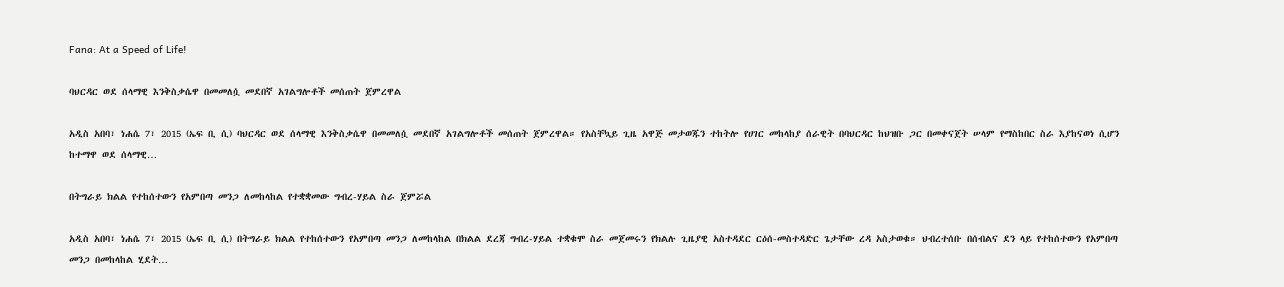Fana: At a Speed of Life!

ባህርዳር ወደ ሰላማዊ እንቅስቃሴዋ በመመለሷ መደበኛ አገልግሎቶች መሰጠት ጀምረዋል

አዲስ አበባ፣ ነሐሴ 7፣ 2015 (ኤፍ ቢ ሲ) ባህርዳር ወደ ሰላማዊ እንቅስቃሴዋ በመመለሷ መደበኛ አገልግሎቶች መሰጠት ጀምረዋል። የአስቸኳይ ጊዜ አዋጅ መታወጁን ተከትሎ የሀገር መከላከያ ሰራዊት በባህርዳር ከህዝቡ ጋር በመቀናጀት ሠላም የማስከበር ስራ እያከናወነ ሲሆን ከተማዋ ወደ ሰላማዊ…

በትግራይ ክልል የተከሰተውን የአምበጣ መንጋ ለመከላከል የተቋቋመው ግብረ-ሃይል ስራ ጀምሯል

አዲስ አበባ፣ ነሐሴ 7፣ 2015 (ኤፍ ቢ ሲ) በትግራይ ክልል የተከሰተውን የአምበጣ መንጋ ለመከላከል በክልል ደረጃ ግብረ-ሃይል ተቋቁሞ ስራ መጀመሩን የክልሉ ጊዜያዊ አስተዳደር ርዕሰ-መስተዳድር ጌታቸው ረዳ አስታወቁ። ህብረተሰቡ በሰብልና ደን ላይ የተከሰተውን የአምበጣ መንጋ በመከላከል ሂደት…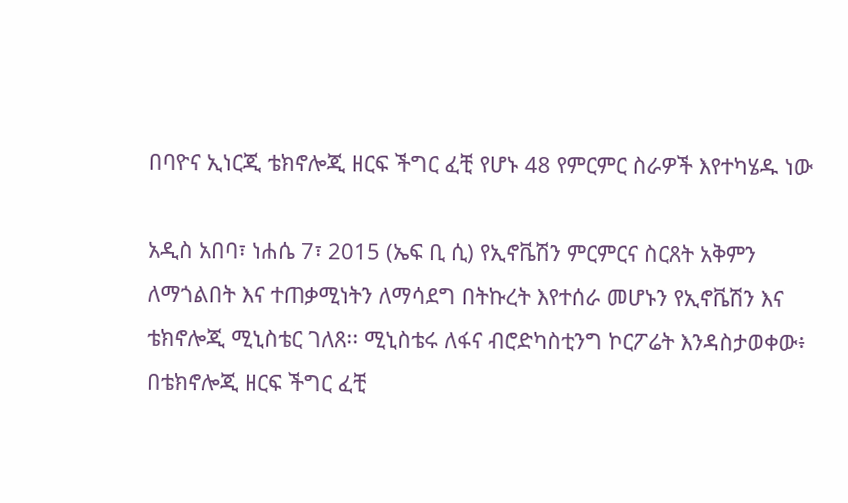በባዮና ኢነርጂ ቴክኖሎጂ ዘርፍ ችግር ፈቺ የሆኑ 48 የምርምር ስራዎች እየተካሄዱ ነው

አዲስ አበባ፣ ነሐሴ 7፣ 2015 (ኤፍ ቢ ሲ) የኢኖቬሽን ምርምርና ስርጸት አቅምን ለማጎልበት እና ተጠቃሚነትን ለማሳደግ በትኩረት እየተሰራ መሆኑን የኢኖቬሽን እና ቴክኖሎጂ ሚኒስቴር ገለጸ፡፡ ሚኒስቴሩ ለፋና ብሮድካስቲንግ ኮርፖሬት እንዳስታወቀው፥ በቴክኖሎጂ ዘርፍ ችግር ፈቺ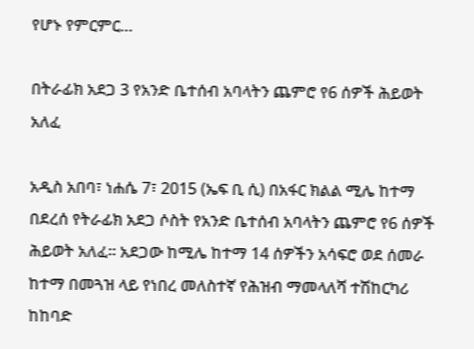የሆኑ የምርምር…

በትራፊክ አደጋ 3 የአንድ ቤተሰብ አባላትን ጨምሮ የ6 ሰዎች ሕይወት አለፈ

አዲስ አበባ፣ ነሐሴ 7፣ 2015 (ኤፍ ቢ ሲ) በአፋር ክልል ሚሌ ከተማ በደረሰ የትራፊክ አደጋ ሶስት የአንድ ቤተሰብ አባላትን ጨምሮ የ6 ሰዎች ሕይወት አለፈ፡፡ አደጋው ከሚሌ ከተማ 14 ሰዎችን አሳፍሮ ወደ ሰመራ ከተማ በመጓዝ ላይ የነበረ መለስተኛ የሕዝብ ማመላለሻ ተሽከርካሪ ከከባድ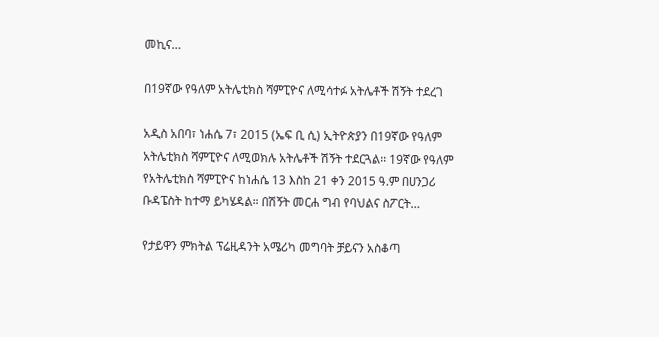መኪና…

በ19ኛው የዓለም አትሌቲክስ ሻምፒዮና ለሚሳተፉ አትሌቶች ሽኝት ተደረገ

አዲስ አበባ፣ ነሐሴ 7፣ 2015 (ኤፍ ቢ ሲ) ኢትዮጵያን በ19ኛው የዓለም አትሌቲክስ ሻምፒዮና ለሚወክሉ አትሌቶች ሽኝት ተደርጓል፡፡ 19ኛው የዓለም የአትሌቲክስ ሻምፒዮና ከነሐሴ 13 እስከ 21 ቀን 2015 ዓ.ም በሀንጋሪ ቡዳፔስት ከተማ ይካሄዳል። በሽኝት መርሐ ግብ የባህልና ስፖርት…

የታይዋን ምክትል ፕሬዚዳንት አሜሪካ መግባት ቻይናን አስቆጣ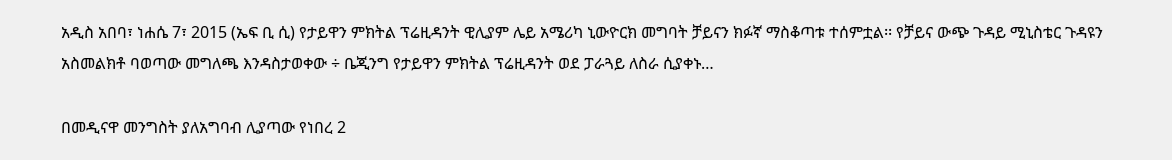አዲስ አበባ፣ ነሐሴ 7፣ 2015 (ኤፍ ቢ ሲ) የታይዋን ምክትል ፕሬዚዳንት ዊሊያም ሌይ አሜሪካ ኒውዮርክ መግባት ቻይናን ክፉኛ ማስቆጣቱ ተሰምቷል፡፡ የቻይና ውጭ ጉዳይ ሚኒስቴር ጉዳዩን አስመልክቶ ባወጣው መግለጫ እንዳስታወቀው ÷ ቤጂንግ የታይዋን ምክትል ፕሬዚዳንት ወደ ፓራጓይ ለስራ ሲያቀኑ…

በመዲናዋ መንግስት ያለአግባብ ሊያጣው የነበረ 2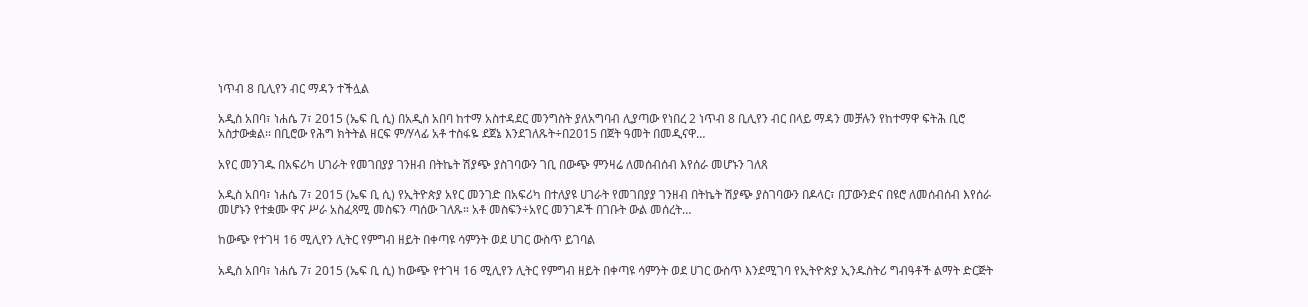ነጥብ 8 ቢሊየን ብር ማዳን ተችሏል

አዲስ አበባ፣ ነሐሴ 7፣ 2015 (ኤፍ ቢ ሲ) በአዲስ አበባ ከተማ አስተዳደር መንግስት ያለአግባብ ሊያጣው የነበረ 2 ነጥብ 8 ቢሊየን ብር በላይ ማዳን መቻሉን የከተማዋ ፍትሕ ቢሮ አስታውቋል፡፡ በቢሮው የሕግ ክትትል ዘርፍ ም/ሃላፊ አቶ ተስፋዬ ደጀኔ እንደገለጹት÷በ2015 በጀት ዓመት በመዲናዋ…

አየር መንገዱ በአፍሪካ ሀገራት የመገበያያ ገንዘብ በትኬት ሽያጭ ያስገባውን ገቢ በውጭ ምንዛሬ ለመሰብሰብ እየሰራ መሆኑን ገለጸ

አዲስ አበባ፣ ነሐሴ 7፣ 2015 (ኤፍ ቢ ሲ) የኢትዮጵያ አየር መንገድ በአፍሪካ በተለያዩ ሀገራት የመገበያያ ገንዘብ በትኬት ሽያጭ ያስገባውን በዶላር፣ በፓውንድና በዩሮ ለመሰብሰብ እየሰራ መሆኑን የተቋሙ ዋና ሥራ አስፈጻሚ መስፍን ጣሰው ገለጹ። አቶ መስፍን÷አየር መንገዶች በገቡት ውል መሰረት…

ከውጭ የተገዛ 16 ሚሊየን ሊትር የምግብ ዘይት በቀጣዩ ሳምንት ወደ ሀገር ውስጥ ይገባል

አዲስ አበባ፣ ነሐሴ 7፣ 2015 (ኤፍ ቢ ሲ) ከውጭ የተገዛ 16 ሚሊየን ሊትር የምግብ ዘይት በቀጣዩ ሳምንት ወደ ሀገር ውስጥ እንደሚገባ የኢትዮጵያ ኢንዱስትሪ ግብዓቶች ልማት ድርጅት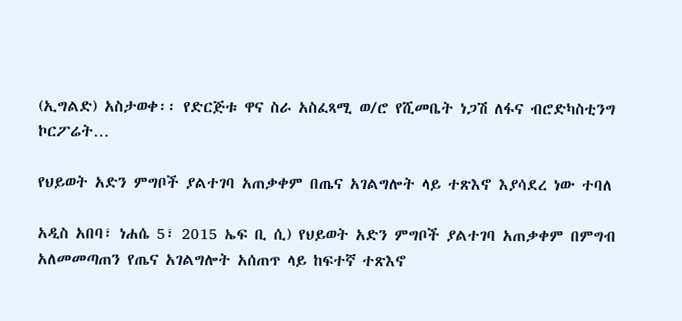(ኢግልድ) አስታወቀ፡፡ የድርጅቱ ዋና ስራ አስፈጻሚ ወ/ሮ የሺመቤት ነጋሽ ለፋና ብሮድካስቲንግ ኮርፖሬት…

የህይወት አድን ምግቦች ያልተገባ አጠቃቀም በጤና አገልግሎት ላይ ተጽእኖ እያሳደረ ነው ተባለ

አዲስ አበባ፣ ነሐሴ 5፣ 2015 ኤፍ ቢ ሲ) የህይወት አድን ምግቦች ያልተገባ አጠቃቀም በምግብ አለመመጣጠን የጤና አገልግሎት አሰጠጥ ላይ ከፍተኛ ተጽእኖ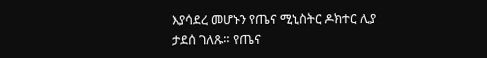እያሳደረ መሆኑን የጤና ሚኒስትር ዶክተር ሊያ ታደሰ ገለጹ። የጤና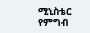ሚኒስቴር የምግብ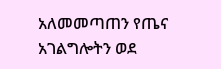አለመመጣጠን የጤና አገልግሎትን ወደ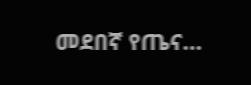መደበኛ የጤና…